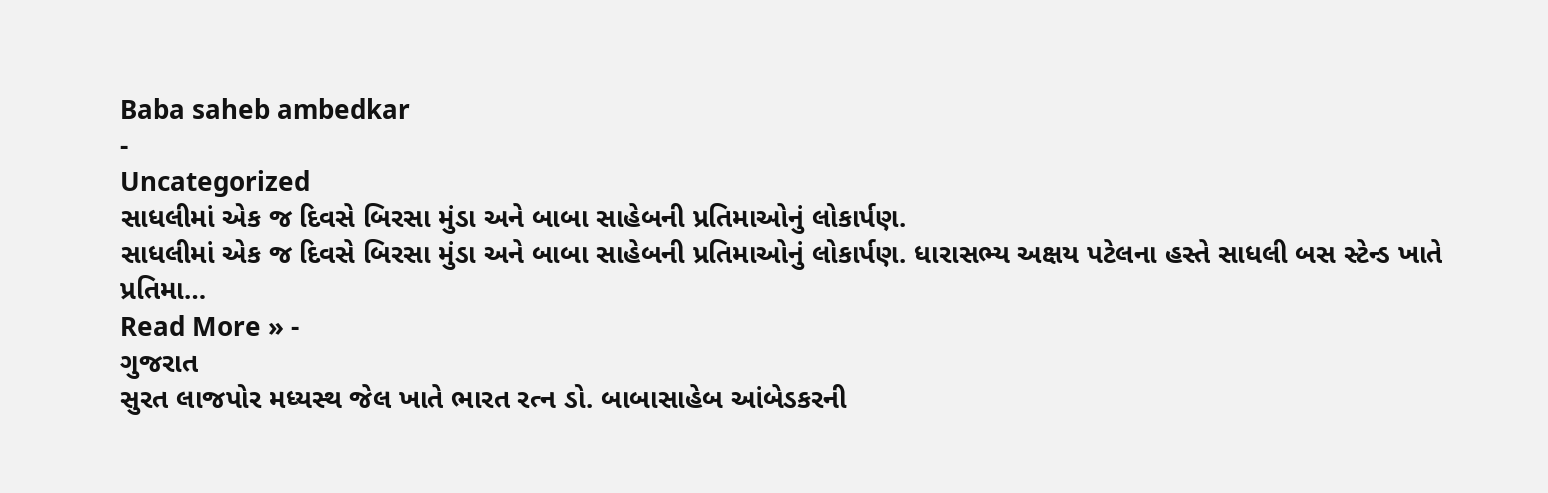Baba saheb ambedkar
-
Uncategorized
સાધલીમાં એક જ દિવસે બિરસા મુંડા અને બાબા સાહેબની પ્રતિમાઓનું લોકાર્પણ.
સાધલીમાં એક જ દિવસે બિરસા મુંડા અને બાબા સાહેબની પ્રતિમાઓનું લોકાર્પણ. ધારાસભ્ય અક્ષય પટેલના હસ્તે સાધલી બસ સ્ટેન્ડ ખાતે પ્રતિમા…
Read More » -
ગુજરાત
સુરત લાજપોર મધ્યસ્થ જેલ ખાતે ભારત રત્ન ડો. બાબાસાહેબ આંબેડકરની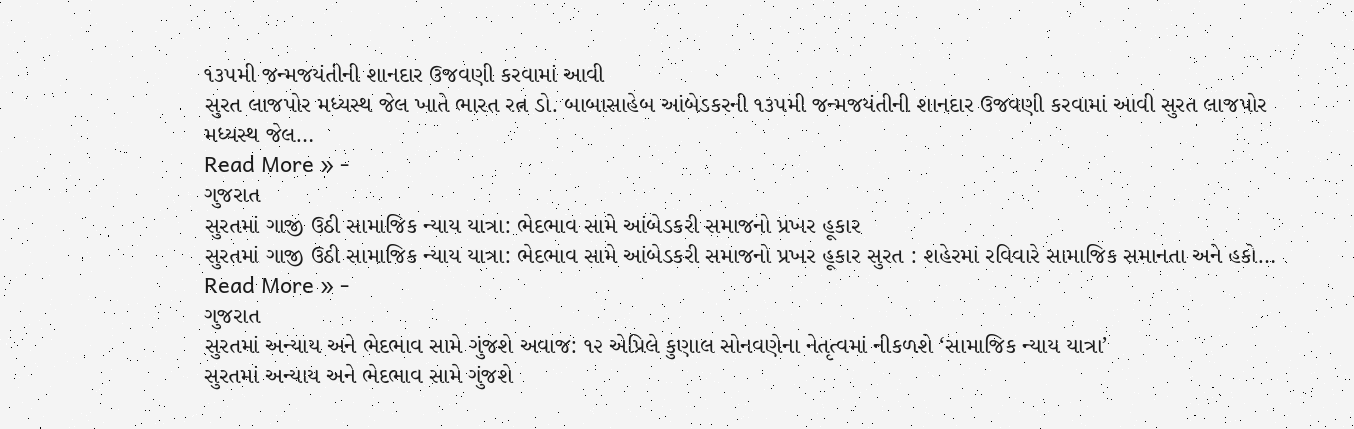૧૩૫મી જન્મજયંતીની શાનદાર ઉજવણી કરવામાં આવી
સુરત લાજપોર મધ્યસ્થ જેલ ખાતે ભારત રત્ન ડો. બાબાસાહેબ આંબેડકરની ૧૩૫મી જન્મજયંતીની શાનદાર ઉજવણી કરવામાં આવી સુરત લાજપોર મધ્યસ્થ જેલ…
Read More » -
ગુજરાત
સુરતમાં ગાજી ઉઠી સામાજિક ન્યાય યાત્રા: ભેદભાવ સામે આંબેડકરી સમાજનો પ્રખર હૂકાર
સુરતમાં ગાજી ઉઠી સામાજિક ન્યાય યાત્રા: ભેદભાવ સામે આંબેડકરી સમાજનો પ્રખર હૂકાર સુરત : શહેરમાં રવિવારે સામાજિક સમાનતા અને હકો…
Read More » -
ગુજરાત
સુરતમાં અન્યાય અને ભેદભાવ સામે ગુંજશે અવાજ: ૧૨ એપ્રિલે કુણાલ સોનવણેના નેતૃત્વમાં નીકળશે ‘સામાજિક ન્યાય યાત્રા’
સુરતમાં અન્યાય અને ભેદભાવ સામે ગુંજશે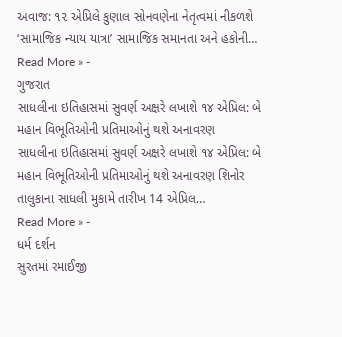અવાજ: ૧૨ એપ્રિલે કુણાલ સોનવણેના નેતૃત્વમાં નીકળશે ‘સામાજિક ન્યાય યાત્રા’ સામાજિક સમાનતા અને હકોની…
Read More » -
ગુજરાત
સાધલીના ઇતિહાસમાં સુવર્ણ અક્ષરે લખાશે ૧૪ એપ્રિલ: બે મહાન વિભૂતિઓની પ્રતિમાઓનું થશે અનાવરણ
સાધલીના ઇતિહાસમાં સુવર્ણ અક્ષરે લખાશે ૧૪ એપ્રિલ: બે મહાન વિભૂતિઓની પ્રતિમાઓનું થશે અનાવરણ શિનોર તાલુકાના સાધલી મુકામે તારીખ 14 એપ્રિલ…
Read More » -
ધર્મ દર્શન
સુરતમાં રમાઈજી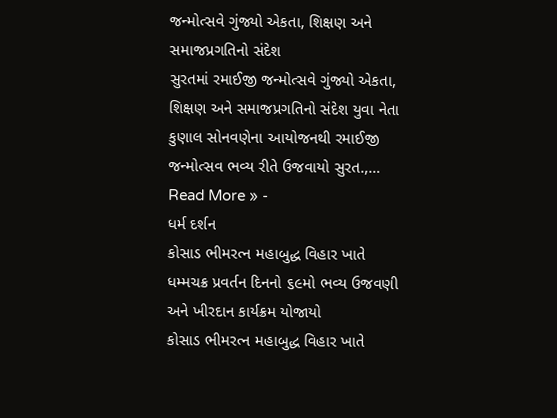જન્મોત્સવે ગુંજ્યો એકતા, શિક્ષણ અને સમાજપ્રગતિનો સંદેશ
સુરતમાં રમાઈજી જન્મોત્સવે ગુંજ્યો એકતા, શિક્ષણ અને સમાજપ્રગતિનો સંદેશ યુવા નેતા કુણાલ સોનવણેના આયોજનથી રમાઈજી જન્મોત્સવ ભવ્ય રીતે ઉજવાયો સુરત.,…
Read More » -
ધર્મ દર્શન
કોસાડ ભીમરત્ન મહાબુદ્ધ વિહાર ખાતે ધમ્મચક્ર પ્રવર્તન દિનનો ૬૯મો ભવ્ય ઉજવણી અને ખીરદાન કાર્યક્રમ યોજાયો
કોસાડ ભીમરત્ન મહાબુદ્ધ વિહાર ખાતે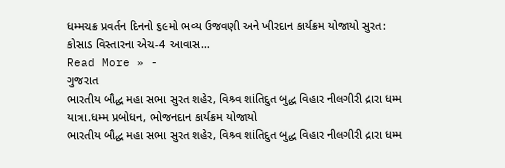ધમ્મચક્ર પ્રવર્તન દિનનો ૬૯મો ભવ્ય ઉજવણી અને ખીરદાન કાર્યક્રમ યોજાયો સુરત: કોસાડ વિસ્તારના એચ-4 આવાસ…
Read More » -
ગુજરાત
ભારતીય બૌદ્ધ મહા સભા સુરત શહેર, વિશ્ર્વ શાંતિદુત બુદ્ધ વિહાર નીલગીરી દ્રારા ધમ્મ યાત્રા.ધમ્મ પ્રબોધન, ભોજનદાન કાર્યક્રમ યોજાયો
ભારતીય બૌદ્ધ મહા સભા સુરત શહેર, વિશ્ર્વ શાંતિદુત બુદ્ધ વિહાર નીલગીરી દ્રારા ધમ્મ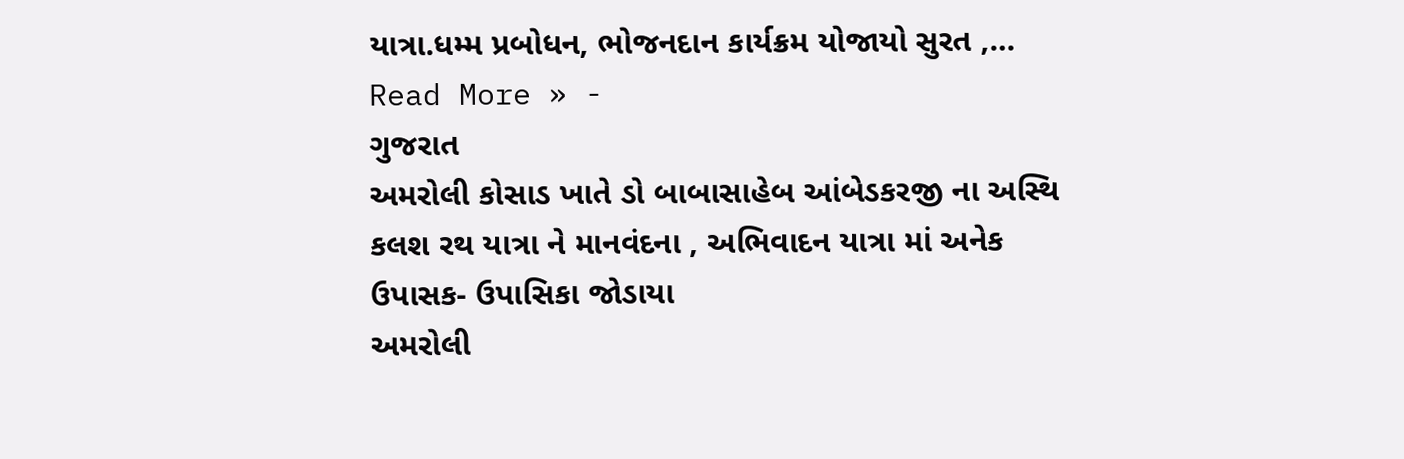યાત્રા.ધમ્મ પ્રબોધન, ભોજનદાન કાર્યક્રમ યોજાયો સુરત ,…
Read More » -
ગુજરાત
અમરોલી કોસાડ ખાતે ડો બાબાસાહેબ આંબેડકરજી ના અસ્થિ કલશ રથ યાત્રા ને માનવંદના , અભિવાદન યાત્રા માં અનેક ઉપાસક- ઉપાસિકા જોડાયા
અમરોલી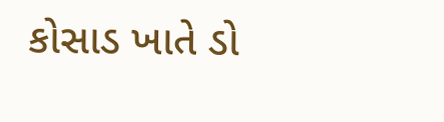કોસાડ ખાતે ડો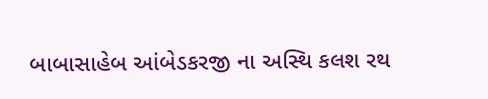બાબાસાહેબ આંબેડકરજી ના અસ્થિ કલશ રથ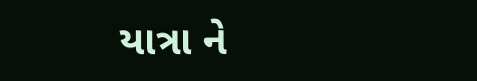યાત્રા ને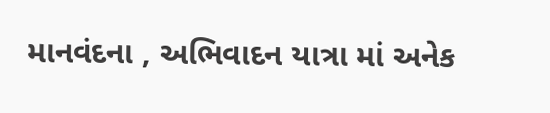માનવંદના , અભિવાદન યાત્રા માં અનેક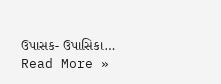ઉપાસક- ઉપાસિકા…
Read More »